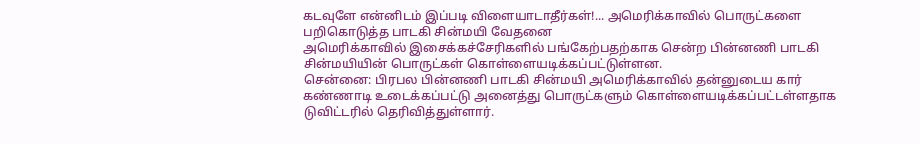கடவுளே என்னிடம் இப்படி விளையாடாதீர்கள்!... அமெரிக்காவில் பொருட்களை பறிகொடுத்த பாடகி சின்மயி வேதனை
அமெரிக்காவில் இசைக்கச்சேரிகளில் பங்கேற்பதற்காக சென்ற பின்னணி பாடகி சின்மயியின் பொருட்கள் கொள்ளையடிக்கப்பட்டுள்ளன.
சென்னை: பிரபல பின்னணி பாடகி சின்மயி அமெரிக்காவில் தன்னுடைய கார் கண்ணாடி உடைக்கப்பட்டு அனைத்து பொருட்களும் கொள்ளையடிக்கப்பட்டள்ளதாக டுவிட்டரில் தெரிவித்துள்ளார்.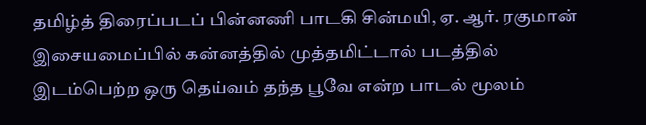தமிழ்த் திரைப்படப் பின்னணி பாடகி சின்மயி, ஏ. ஆர். ரகுமான் இசையமைப்பில் கன்னத்தில் முத்தமிட்டால் படத்தில் இடம்பெற்ற ஒரு தெய்வம் தந்த பூவே என்ற பாடல் மூலம்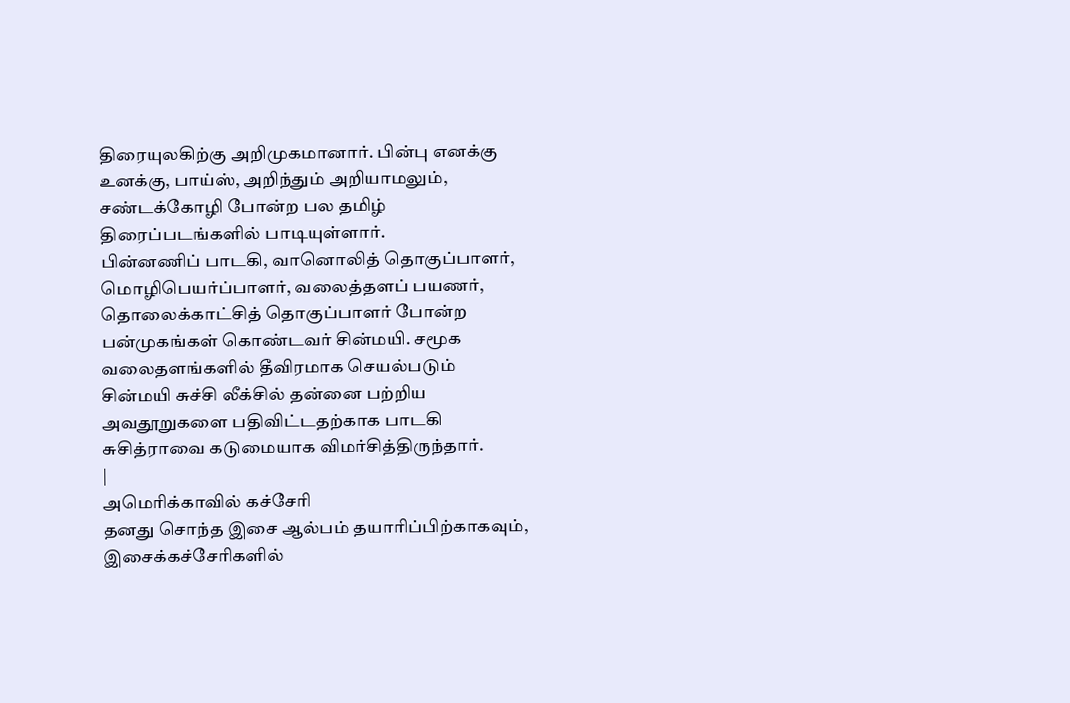திரையுலகிற்கு அறிமுகமானார். பின்பு எனக்கு உனக்கு, பாய்ஸ், அறிந்தும் அறியாமலும், சண்டக்கோழி போன்ற பல தமிழ் திரைப்படங்களில் பாடியுள்ளார்.
பின்னணிப் பாடகி, வானொலித் தொகுப்பாளர், மொழிபெயர்ப்பாளர், வலைத்தளப் பயணர், தொலைக்காட்சித் தொகுப்பாளர் போன்ற பன்முகங்கள் கொண்டவர் சின்மயி. சமூக வலைதளங்களில் தீவிரமாக செயல்படும் சின்மயி சுச்சி லீக்சில் தன்னை பற்றிய அவதூறுகளை பதிவிட்டதற்காக பாடகி சுசித்ராவை கடுமையாக விமர்சித்திருந்தார்.
|
அமெரிக்காவில் கச்சேரி
தனது சொந்த இசை ஆல்பம் தயாரிப்பிற்காகவும், இசைக்கச்சேரிகளில்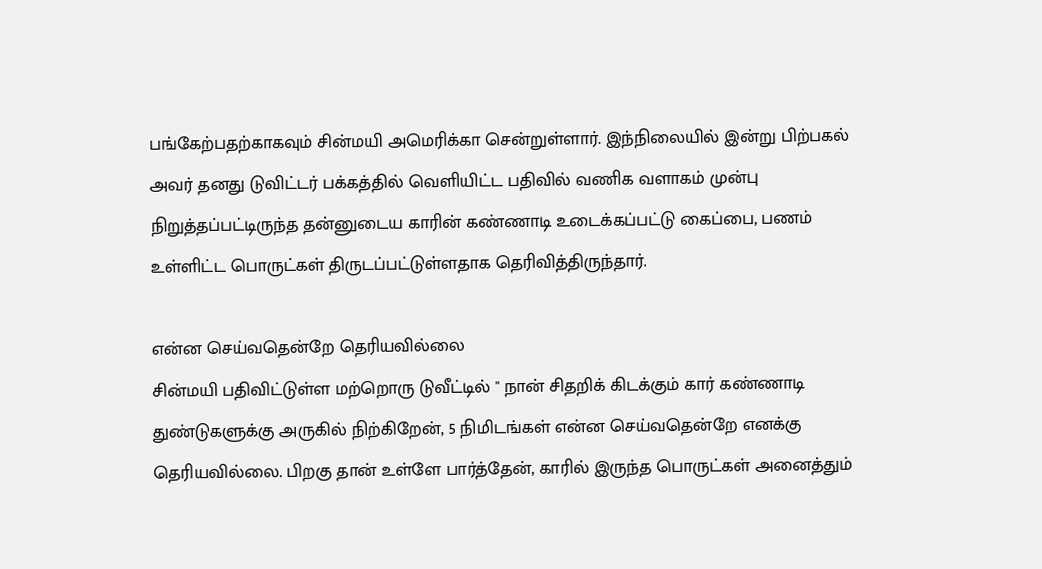பங்கேற்பதற்காகவும் சின்மயி அமெரிக்கா சென்றுள்ளார். இந்நிலையில் இன்று பிற்பகல் அவர் தனது டுவிட்டர் பக்கத்தில் வெளியிட்ட பதிவில் வணிக வளாகம் முன்பு நிறுத்தப்பட்டிருந்த தன்னுடைய காரின் கண்ணாடி உடைக்கப்பட்டு கைப்பை, பணம் உள்ளிட்ட பொருட்கள் திருடப்பட்டுள்ளதாக தெரிவித்திருந்தார்.

என்ன செய்வதென்றே தெரியவில்லை
சின்மயி பதிவிட்டுள்ள மற்றொரு டுவீட்டில் " நான் சிதறிக் கிடக்கும் கார் கண்ணாடி துண்டுகளுக்கு அருகில் நிற்கிறேன், 5 நிமிடங்கள் என்ன செய்வதென்றே எனக்கு தெரியவில்லை. பிறகு தான் உள்ளே பார்த்தேன், காரில் இருந்த பொருட்கள் அனைத்தும்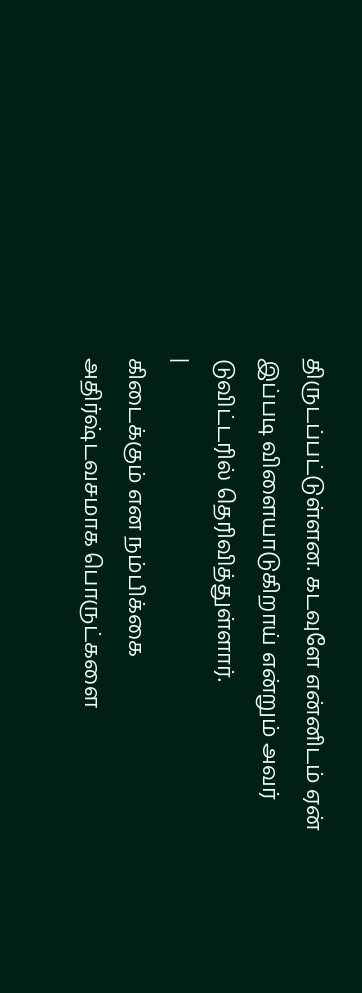திருடப்பட்டுள்ளன. கடவுளே என்னிடம் ஏன் இப்படி விளையாடுகிறாய் என்றும் அவர் டுவிட்டரில் தெரிவித்துள்ளார்.
|
கிடைக்கும் என நம்பிக்கை
அதிர்ஷ்டவசமாக பொருட்களை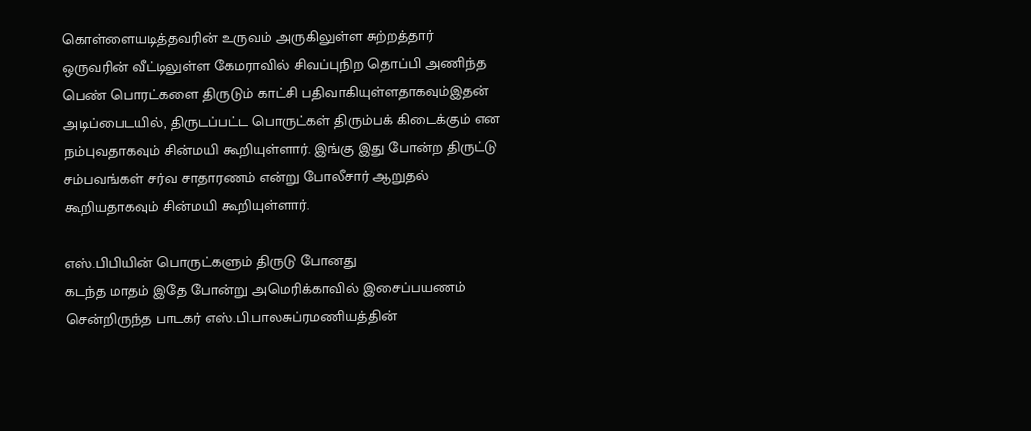கொள்ளையடித்தவரின் உருவம் அருகிலுள்ள சுற்றத்தார் ஒருவரின் வீட்டிலுள்ள கேமராவில் சிவப்புநிற தொப்பி அணிந்த பெண் பொரட்களை திருடும் காட்சி பதிவாகியுள்ளதாகவும்இதன் அடிப்பைடயில், திருடப்பட்ட பொருட்கள் திரும்பக் கிடைக்கும் என நம்புவதாகவும் சின்மயி கூறியுள்ளார். இங்கு இது போன்ற திருட்டு சம்பவங்கள் சர்வ சாதாரணம் என்று போலீசார் ஆறுதல் கூறியதாகவும் சின்மயி கூறியுள்ளார்.

எஸ்.பிபியின் பொருட்களும் திருடு போனது
கடந்த மாதம் இதே போன்று அமெரிக்காவில் இசைப்பயணம் சென்றிருந்த பாடகர் எஸ்.பி.பாலசுப்ரமணியத்தின்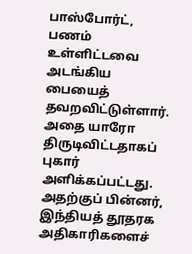பாஸ்போர்ட், பணம் உள்ளிட்டவை அடங்கிய பையைத் தவறவிட்டுள்ளார். அதை யாரோ திருடிவிட்டதாகப் புகார் அளிக்கப்பட்டது. அதற்குப் பின்னர், இந்தியத் தூதரக அதிகாரிகளைச்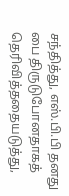சந்தித்து, எஸ்.பி.பி தனது பை திருடுபோனதாகத் தெரிவித்ததையடுத்து,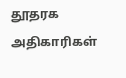தூதரக அதிகாரிகள்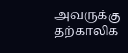அவருக்கு தற்காலிக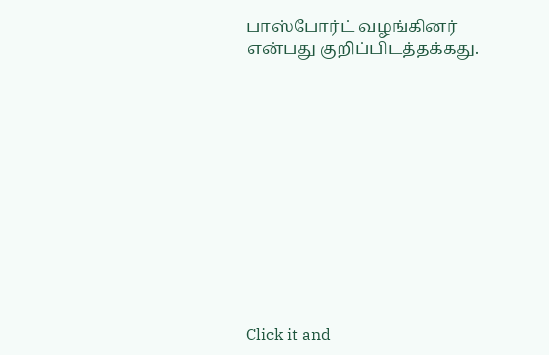பாஸ்போர்ட் வழங்கினர் என்பது குறிப்பிடத்தக்கது.












Click it and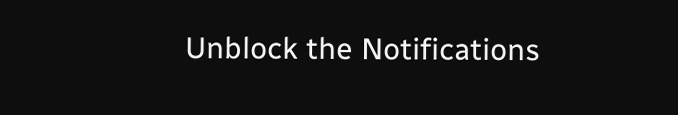Unblock the Notifications